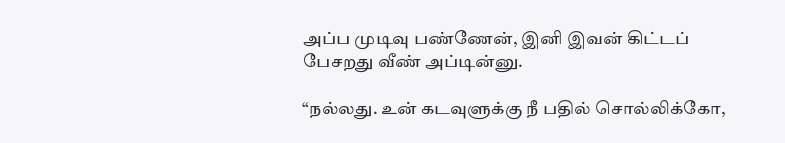அப்ப முடிவு பண்ணேன், இனி இவன் கிட்டப் பேசறது வீண் அப்டின்னு.

“நல்லது. உன் கடவுளுக்கு நீ பதில் சொல்லிக்கோ,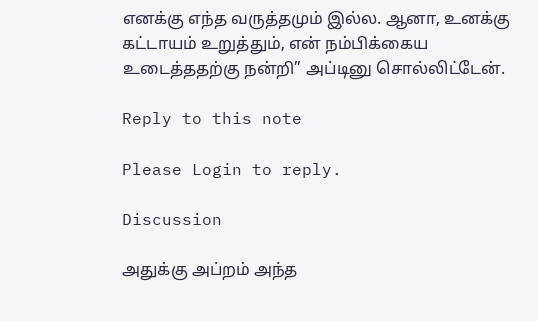எனக்கு எந்த வருத்தமும் இல்ல. ஆனா, உனக்கு கட்டாயம் உறுத்தும், என் நம்பிக்கைய உடைத்ததற்கு நன்றி” அப்டினு சொல்லிட்டேன்.

Reply to this note

Please Login to reply.

Discussion

அதுக்கு அப்றம் அந்த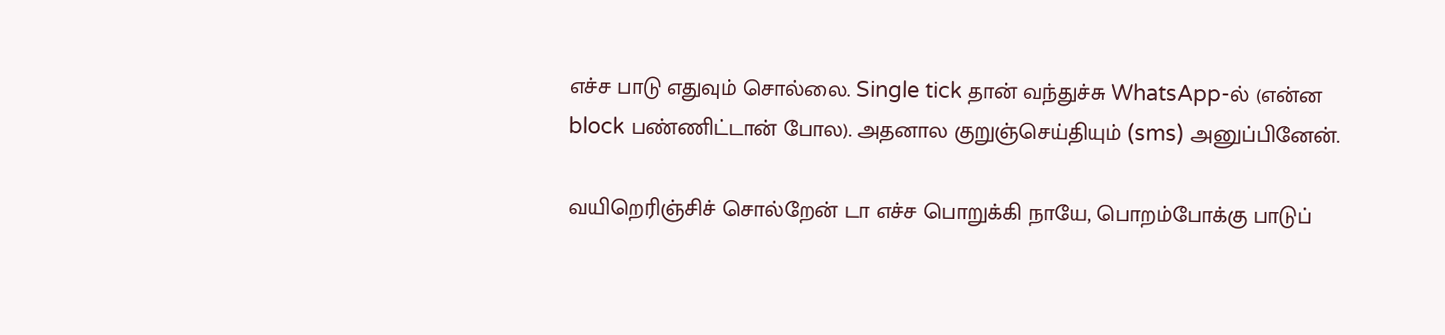எச்ச பாடு எதுவும் சொல்லை. Single tick தான் வந்துச்சு WhatsApp-ல் (என்ன block பண்ணிட்டான் போல). அதனால குறுஞ்செய்தியும் (sms) அனுப்பினேன்.

வயிறெரிஞ்சிச் சொல்றேன் டா எச்ச பொறுக்கி நாயே, பொறம்போக்கு பாடுப்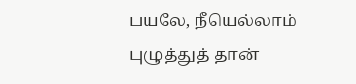பயலே, நீயெல்லாம் புழுத்துத் தான்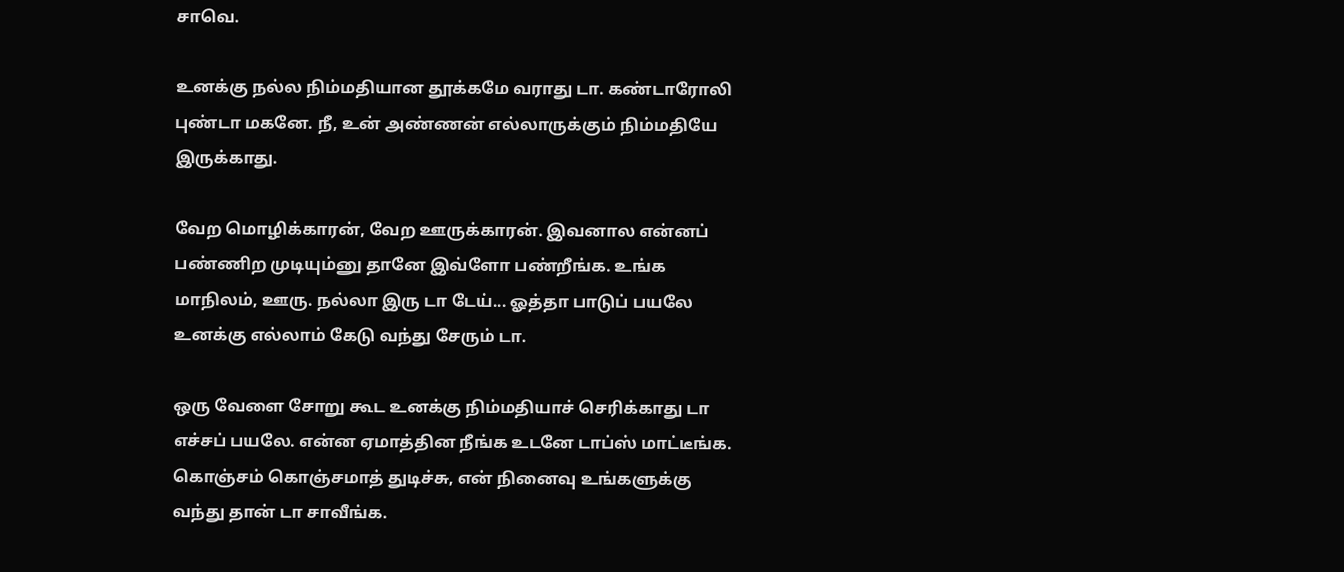சாவெ.

உனக்கு நல்ல நிம்மதியான தூக்கமே வராது டா. கண்டாரோலி புண்டா மகனே. நீ, உன் அண்ணன் எல்லாருக்கும் நிம்மதியே இருக்காது.

வேற மொழிக்காரன், வேற ஊருக்காரன். இவனால என்னப் பண்ணிற முடியும்னு தானே இவ்ளோ பண்றீங்க. உங்க மாநிலம், ஊரு. நல்லா இரு டா டேய்... ஓத்தா பாடுப் பயலே உனக்கு எல்லாம் கேடு வந்து சேரும் டா.

ஒரு வேளை சோறு கூட உனக்கு நிம்மதியாச் செரிக்காது டா எச்சப் பயலே. என்ன ஏமாத்தின நீங்க உடனே டாப்ஸ் மாட்டீங்க. கொஞ்சம் கொஞ்சமாத் துடிச்சு, என் நினைவு உங்களுக்கு வந்து தான் டா சாவீங்க.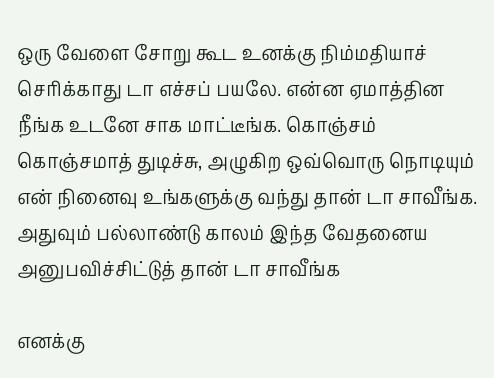ஒரு வேளை சோறு கூட உனக்கு நிம்மதியாச் செரிக்காது டா எச்சப் பயலே. என்ன ஏமாத்தின நீங்க உடனே சாக மாட்டீங்க. கொஞ்சம் கொஞ்சமாத் துடிச்சு, அழுகிற ஒவ்வொரு நொடியும் என் நினைவு உங்களுக்கு வந்து தான் டா சாவீங்க. அதுவும் பல்லாண்டு காலம் இந்த வேதனைய அனுபவிச்சிட்டுத் தான் டா சாவீங்க

எனக்கு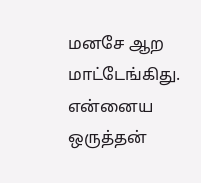மனசே ஆற மாட்டேங்கிது. என்னைய ஒருத்தன்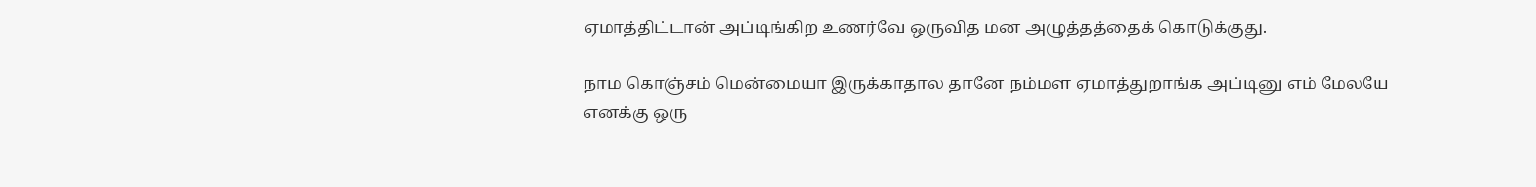ஏமாத்திட்டான் அப்டிங்கிற உணர்வே ஒருவித மன அழுத்தத்தைக் கொடுக்குது.

நாம கொஞ்சம் மென்மையா இருக்காதால தானே நம்மள ஏமாத்துறாங்க அப்டினு எம் மேலயே எனக்கு ஒரு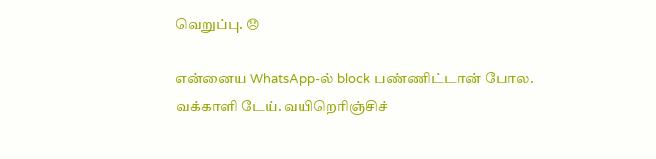வெறுப்பு. 😞

என்னைய WhatsApp-ல் block பண்ணிட்டான் போல. வக்காளி டேய். வயிறெரிஞ்சிச்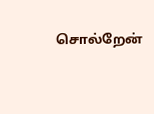சொல்றேன்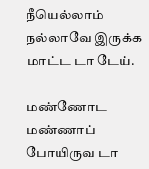நீயெல்லாம் நல்லாவே இருக்க மாட்ட டா டேய்.

மண்ணோட மண்ணாப் போயிருவ டா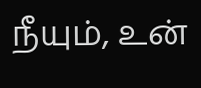நீயும், உன்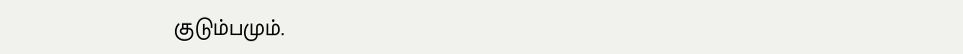குடும்பமும்.